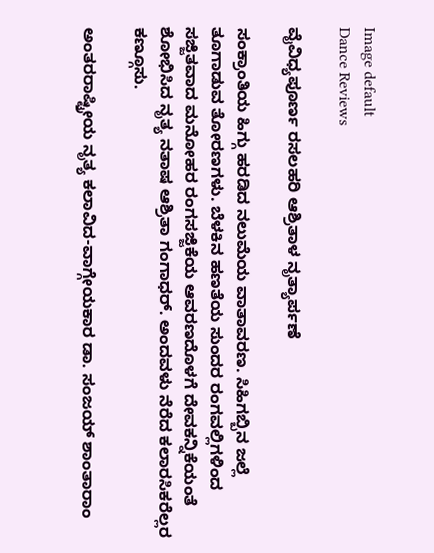Image default
Dance Reviews

ವೈವಿಧ್ಯಪೂರ್ಣ ರಸಲಹರಿ ಆಶ್ರಿತಾಳ ನೃತ್ಯಾರ್ಪಣೆ

ಸಂಕ್ರಾಂತಿಯ ಹಿಗ್ಗು ಹರಡಿದ ನಲುಮೆಯ ವಾತಾವರಣ. ಸಿಹಿಗಬ್ಬಿನ ಜಲ್ಲೆ ತೂಗಾಡುವ ತೋರಣಗಳು. ಬೆಳಕಿನ ಹಣತೆಯ ಸುಂದರ ರಂಗವಲ್ಲಿಗಳಿಂದ ಸಜ್ಜಿತವಾದ ಮನೋಹರ ರಂಗಸಜ್ಜಿಕೆಯ ಆವರಣದೊಳಗೆ ದೇವಕನ್ನಿಕೆಯಂತೆ ಶೋಭಿಸಿದ ನೃತ್ಯ ನತಾಷ ಆಶ್ರಿತಾ ಗಂಗಾಧರ್. ಅಂದವಳು ನೆರೆದ ಕಲಾರಸಿಕರೆಲ್ಲರ ಕಣ್ಗೂಸು.

ಅಂತರರಾಷ್ಟ್ರೀಯ ನೃತ್ಯ ಕಲಾವಿದ-ವಾಗ್ಗೇಯಕಾರ ಡಾ. ಸಂಜಯ್ ಶಾಂತಾರಾಂ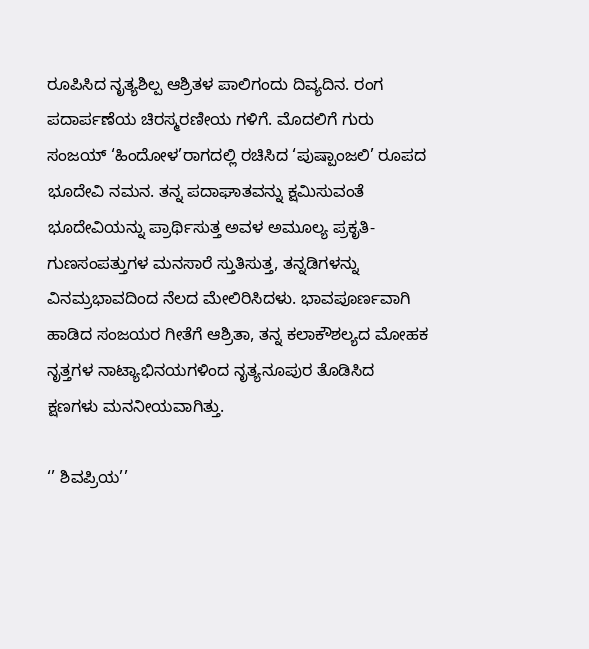ರೂಪಿಸಿದ ನೃತ್ಯಶಿಲ್ಪ ಆಶ್ರಿತಳ ಪಾಲಿಗಂದು ದಿವ್ಯದಿನ. ರಂಗ ಪದಾರ್ಪಣೆಯ ಚಿರಸ್ಮರಣೀಯ ಗಳಿಗೆ. ಮೊದಲಿಗೆ ಗುರು ಸಂಜಯ್ ‘ಹಿಂದೋಳ’ರಾಗದಲ್ಲಿ ರಚಿಸಿದ ‘ಪುಷ್ಪಾಂಜಲಿ’ ರೂಪದ ಭೂದೇವಿ ನಮನ. ತನ್ನ ಪದಾಘಾತವನ್ನು ಕ್ಷಮಿಸುವಂತೆ ಭೂದೇವಿಯನ್ನು ಪ್ರಾರ್ಥಿಸುತ್ತ ಅವಳ ಅಮೂಲ್ಯ ಪ್ರಕೃತಿ-ಗುಣಸಂಪತ್ತುಗಳ ಮನಸಾರೆ ಸ್ತುತಿಸುತ್ತ, ತನ್ನಡಿಗಳನ್ನು ವಿನಮ್ರಭಾವದಿಂದ ನೆಲದ ಮೇಲಿರಿಸಿದಳು. ಭಾವಪೂರ್ಣವಾಗಿ ಹಾಡಿದ ಸಂಜಯರ ಗೀತೆಗೆ ಆಶ್ರಿತಾ, ತನ್ನ ಕಲಾಕೌಶಲ್ಯದ ಮೋಹಕ ನೃತ್ತಗಳ ನಾಟ್ಯಾಭಿನಯಗಳಿಂದ ನೃತ್ಯನೂಪುರ ತೊಡಿಸಿದ ಕ್ಷಣಗಳು ಮನನೀಯವಾಗಿತ್ತು.

‘’ ಶಿವಪ್ರಿಯ’’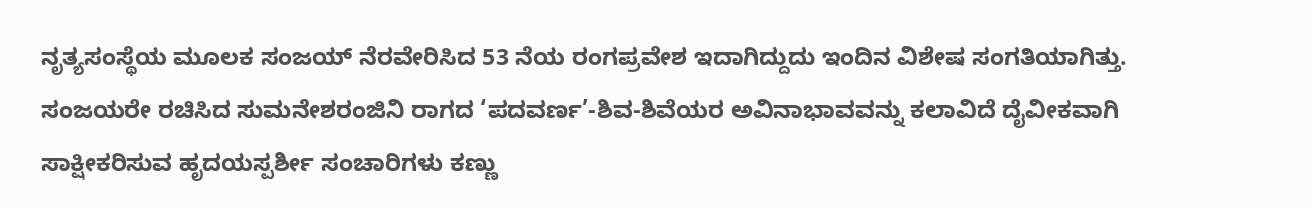ನೃತ್ಯಸಂಸ್ಥೆಯ ಮೂಲಕ ಸಂಜಯ್ ನೆರವೇರಿಸಿದ 53 ನೆಯ ರಂಗಪ್ರವೇಶ ಇದಾಗಿದ್ದುದು ಇಂದಿನ ವಿಶೇಷ ಸಂಗತಿಯಾಗಿತ್ತು. ಸಂಜಯರೇ ರಚಿಸಿದ ಸುಮನೇಶರಂಜಿನಿ ರಾಗದ ‘ಪದವರ್ಣ’-ಶಿವ-ಶಿವೆಯರ ಅವಿನಾಭಾವವನ್ನು ಕಲಾವಿದೆ ದೈವೀಕವಾಗಿ ಸಾಕ್ಷೀಕರಿಸುವ ಹೃದಯಸ್ಪರ್ಶೀ ಸಂಚಾರಿಗಳು ಕಣ್ಣು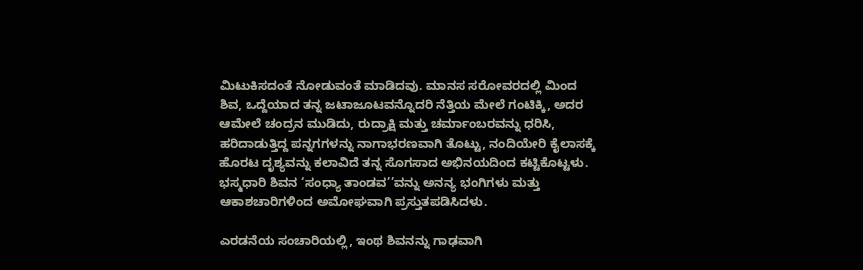ಮಿಟುಕಿಸದಂತೆ ನೋಡುವಂತೆ ಮಾಡಿದವು. ಮಾನಸ ಸರೋವರದಲ್ಲಿ ಮಿಂದ ಶಿವ, ಒದ್ದೆಯಾದ ತನ್ನ ಜಟಾಜೂಟವನ್ನೊದರಿ ನೆತ್ತಿಯ ಮೇಲೆ ಗಂಟಿಕ್ಕಿ, ಅದರ ಆಮೇಲೆ ಚಂದ್ರನ ಮುಡಿದು, ರುದ್ರಾಕ್ಷಿ ಮತ್ತು ಚರ್ಮಾಂಬರವನ್ನು ಧರಿಸಿ, ಹರಿದಾಡುತ್ತಿದ್ದ ಪನ್ನಗಗಳನ್ನು ನಾಗಾಭರಣವಾಗಿ ತೊಟ್ಟು, ನಂದಿಯೇರಿ ಕೈಲಾಸಕ್ಕೆ ಹೊರಟ ದೃಶ್ಯವನ್ನು ಕಲಾವಿದೆ ತನ್ನ ಸೊಗಸಾದ ಅಭಿನಯದಿಂದ ಕಟ್ಟಿಕೊಟ್ಟಳು. ಭಸ್ಮಧಾರಿ ಶಿವನ ‘ಸಂಧ್ಯಾ ತಾಂಡವ’’ವನ್ನು ಅನನ್ಯ ಭಂಗಿಗಳು ಮತ್ತು ಆಕಾಶಚಾರಿಗಳಿಂದ ಅಮೋಘವಾಗಿ ಪ್ರಸ್ತುತಪಡಿಸಿದಳು.

ಎರಡನೆಯ ಸಂಚಾರಿಯಲ್ಲಿ, ಇಂಥ ಶಿವನನ್ನು ಗಾಢವಾಗಿ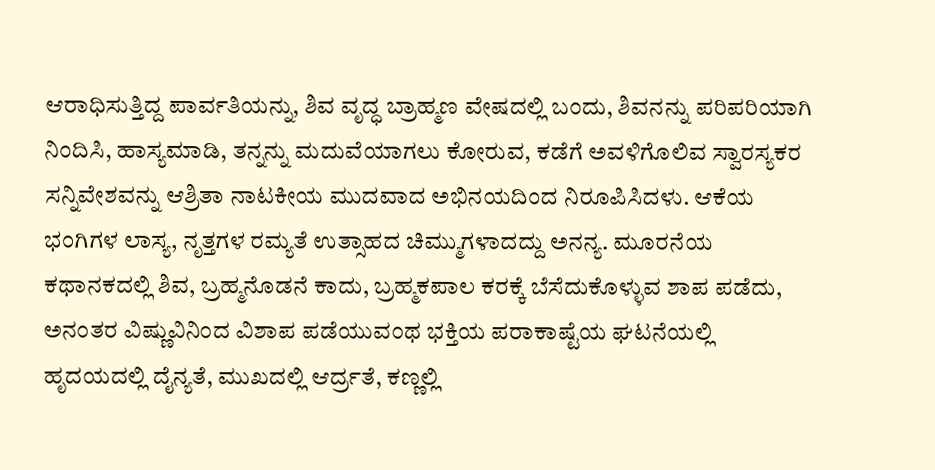ಆರಾಧಿಸುತ್ತಿದ್ದ ಪಾರ್ವತಿಯನ್ನು, ಶಿವ ವೃದ್ಧ ಬ್ರಾಹ್ಮಣ ವೇಷದಲ್ಲಿ ಬಂದು, ಶಿವನನ್ನು ಪರಿಪರಿಯಾಗಿ ನಿಂದಿಸಿ, ಹಾಸ್ಯಮಾಡಿ, ತನ್ನನ್ನು ಮದುವೆಯಾಗಲು ಕೋರುವ, ಕಡೆಗೆ ಅವಳಿಗೊಲಿವ ಸ್ವಾರಸ್ಯಕರ ಸನ್ನಿವೇಶವನ್ನು ಆಶ್ರಿತಾ ನಾಟಕೀಯ ಮುದವಾದ ಅಭಿನಯದಿಂದ ನಿರೂಪಿಸಿದಳು. ಆಕೆಯ ಭಂಗಿಗಳ ಲಾಸ್ಯ, ನೃತ್ತಗಳ ರಮ್ಯತೆ ಉತ್ಸಾಹದ ಚಿಮ್ಮುಗಳಾದದ್ದು ಅನನ್ಯ. ಮೂರನೆಯ ಕಥಾನಕದಲ್ಲಿ ಶಿವ, ಬ್ರಹ್ಮನೊಡನೆ ಕಾದು, ಬ್ರಹ್ಮಕಪಾಲ ಕರಕ್ಕೆ ಬೆಸೆದುಕೊಳ್ಳುವ ಶಾಪ ಪಡೆದು, ಅನಂತರ ವಿಷ್ಣುವಿನಿಂದ ವಿಶಾಪ ಪಡೆಯುವಂಥ ಭಕ್ತಿಯ ಪರಾಕಾಷ್ಟೆಯ ಘಟನೆಯಲ್ಲಿ ಹೃದಯದಲ್ಲಿ ದೈನ್ಯತೆ, ಮುಖದಲ್ಲಿ ಆರ್ದ್ರತೆ, ಕಣ್ಣಲ್ಲಿ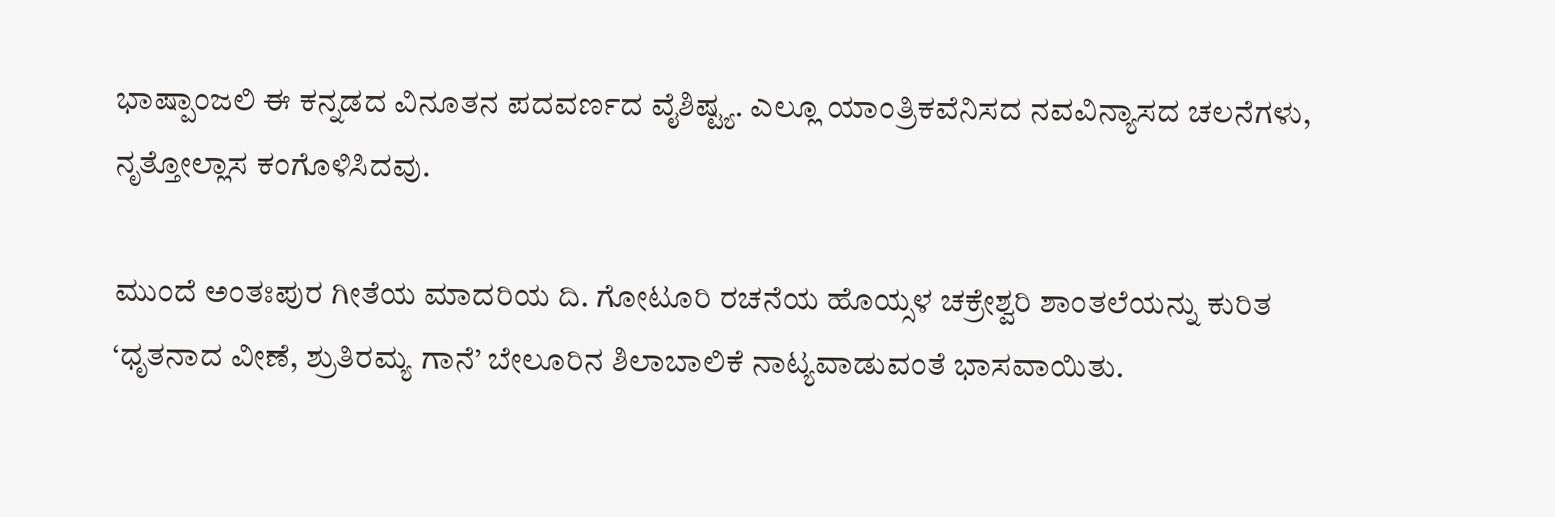ಭಾಷ್ಪಾಂಜಲಿ ಈ ಕನ್ನಡದ ವಿನೂತನ ಪದವರ್ಣದ ವೈಶಿಷ್ಟ್ಯ. ಎಲ್ಲೂ ಯಾಂತ್ರಿಕವೆನಿಸದ ನವವಿನ್ಯಾಸದ ಚಲನೆಗಳು, ನೃತ್ತೋಲ್ಲಾಸ ಕಂಗೊಳಿಸಿದವು.

ಮುಂದೆ ಅಂತಃಪುರ ಗೀತೆಯ ಮಾದರಿಯ ದಿ. ಗೋಟೂರಿ ರಚನೆಯ ಹೊಯ್ಸಳ ಚಕ್ರೇಶ್ವರಿ ಶಾಂತಲೆಯನ್ನು ಕುರಿತ ‘ಧೃತನಾದ ವೀಣೆ, ಶ್ರುತಿರಮ್ಯ ಗಾನೆ’ ಬೇಲೂರಿನ ಶಿಲಾಬಾಲಿಕೆ ನಾಟ್ಯವಾಡುವಂತೆ ಭಾಸವಾಯಿತು.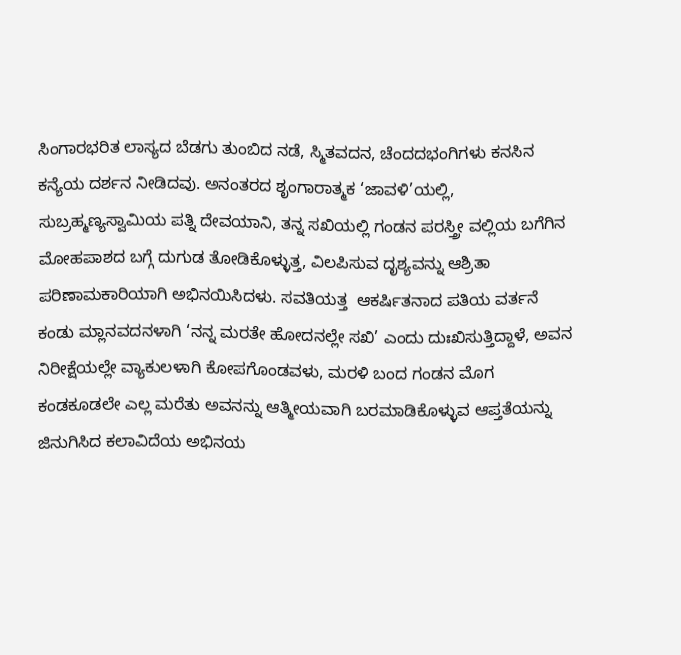ಸಿಂಗಾರಭರಿತ ಲಾಸ್ಯದ ಬೆಡಗು ತುಂಬಿದ ನಡೆ, ಸ್ಮಿತವದನ, ಚೆಂದದಭಂಗಿಗಳು ಕನಸಿನ ಕನ್ಯೆಯ ದರ್ಶನ ನೀಡಿದವು. ಅನಂತರದ ಶೃಂಗಾರಾತ್ಮಕ ‘ಜಾವಳಿ’ಯಲ್ಲಿ, ಸುಬ್ರಹ್ಮಣ್ಯಸ್ವಾಮಿಯ ಪತ್ನಿ ದೇವಯಾನಿ, ತನ್ನ ಸಖಿಯಲ್ಲಿ ಗಂಡನ ಪರಸ್ತ್ರೀ ವಲ್ಲಿಯ ಬಗೆಗಿನ ಮೋಹಪಾಶದ ಬಗ್ಗೆ ದುಗುಡ ತೋಡಿಕೊಳ್ಳುತ್ತ, ವಿಲಪಿಸುವ ದೃಶ್ಯವನ್ನು ಆಶ್ರಿತಾ ಪರಿಣಾಮಕಾರಿಯಾಗಿ ಅಭಿನಯಿಸಿದಳು. ಸವತಿಯತ್ತ  ಆಕರ್ಷಿತನಾದ ಪತಿಯ ವರ್ತನೆ ಕಂಡು ಮ್ಲಾನವದನಳಾಗಿ ‘ನನ್ನ ಮರತೇ ಹೋದನಲ್ಲೇ ಸಖಿ’ ಎಂದು ದುಃಖಿಸುತ್ತಿದ್ದಾಳೆ, ಅವನ ನಿರೀಕ್ಷೆಯಲ್ಲೇ ವ್ಯಾಕುಲಳಾಗಿ ಕೋಪಗೊಂಡವಳು, ಮರಳಿ ಬಂದ ಗಂಡನ ಮೊಗ ಕಂಡಕೂಡಲೇ ಎಲ್ಲ ಮರೆತು ಅವನನ್ನು ಆತ್ಮೀಯವಾಗಿ ಬರಮಾಡಿಕೊಳ್ಳುವ ಆಪ್ತತೆಯನ್ನು ಜಿನುಗಿಸಿದ ಕಲಾವಿದೆಯ ಅಭಿನಯ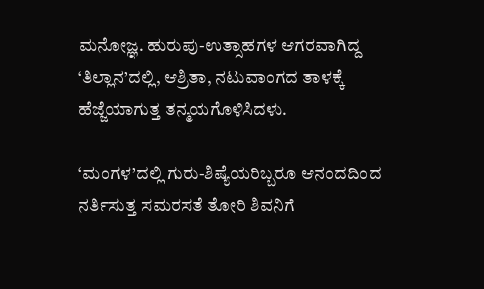ಮನೋಜ್ಞ. ಹುರುಪು-ಉತ್ಸಾಹಗಳ ಆಗರವಾಗಿದ್ದ ‘ತಿಲ್ಲಾನ’ದಲ್ಲಿ, ಆಶ್ರಿತಾ, ನಟುವಾಂಗದ ತಾಳಕ್ಕೆ ಹೆಜ್ಜೆಯಾಗುತ್ತ ತನ್ಮಯಗೊಳಿಸಿದಳು.

‘ಮಂಗಳ’ದಲ್ಲಿ ಗುರು-ಶಿಷ್ಯೆಯರಿಬ್ಬರೂ ಆನಂದದಿಂದ ನರ್ತಿಸುತ್ತ ಸಮರಸತೆ ತೋರಿ ಶಿವನಿಗೆ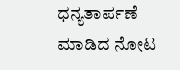ಧನ್ಯತಾರ್ಪಣೆ ಮಾಡಿದ ನೋಟ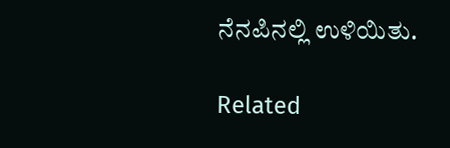ನೆನಪಿನಲ್ಲಿ ಉಳಿಯಿತು.

Related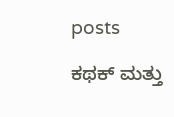posts

ಕಥಕ್ ಮತ್ತು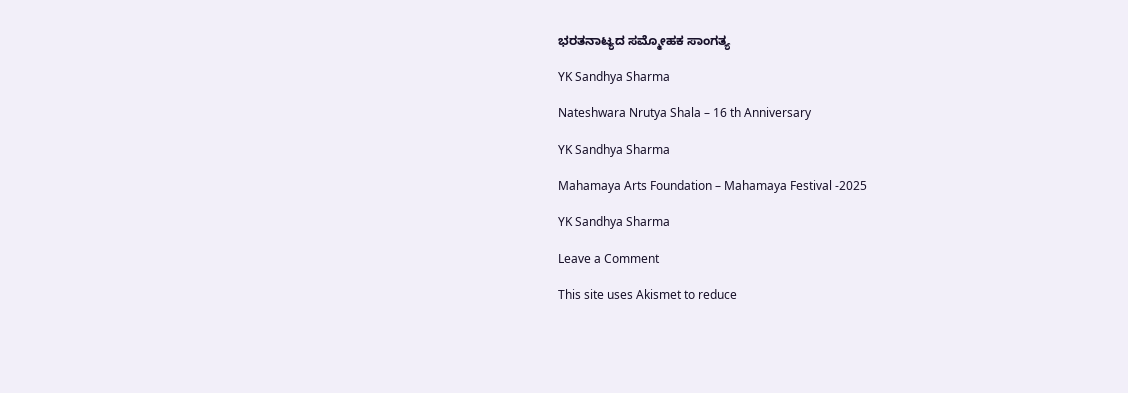ಭರತನಾಟ್ಯದ ಸಮ್ಮೋಹಕ ಸಾಂಗತ್ಯ

YK Sandhya Sharma

Nateshwara Nrutya Shala – 16 th Anniversary

YK Sandhya Sharma

Mahamaya Arts Foundation – Mahamaya Festival -2025

YK Sandhya Sharma

Leave a Comment

This site uses Akismet to reduce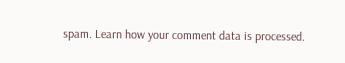spam. Learn how your comment data is processed.